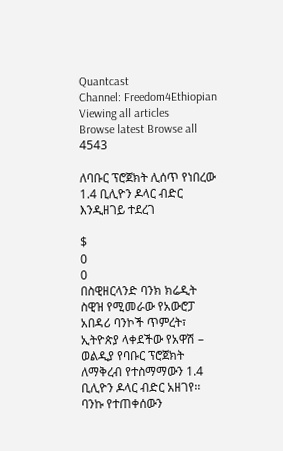Quantcast
Channel: Freedom4Ethiopian
Viewing all articles
Browse latest Browse all 4543

ለባቡር ፕሮጀክት ሊሰጥ የነበረው 1.4 ቢሊዮን ዶላር ብድር እንዲዘገይ ተደረገ

$
0
0
በስዊዘርላንድ ባንክ ክሬዲት ስዊዝ የሚመራው የአውሮፓ አበዳሪ ባንኮች ጥምረት፣ ኢትዮጵያ ላቀደችው የአዋሽ – ወልዲያ የባቡር ፕሮጀክት ለማቅረብ የተስማማውን 1.4 ቢሊዮን ዶላር ብድር አዘገየ፡፡ ባንኩ የተጠቀሰውን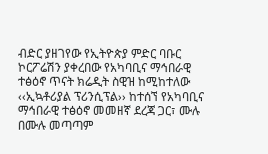ብድር ያዘገየው የኢትዮጵያ ምድር ባቡር ኮርፖሬሽን ያቀረበው የአካባቢና ማኅበራዊ ተፅዕኖ ጥናት ክሬዲት ስዊዝ ከሚከተለው ‹‹ኢኳቶሪያል ፕሪንሲፕል›› ከተሰኘ የአካባቢና ማኅበራዊ ተፅዕኖ መመዘኛ ደረጃ ጋር፣ ሙሉ በሙሉ መጣጣም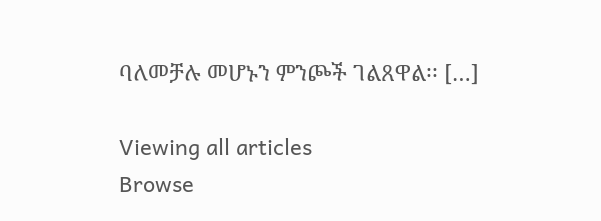ባለመቻሉ መሆኑን ምንጮች ገልጸዋል፡፡ […]

Viewing all articles
Browse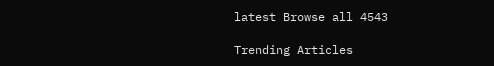latest Browse all 4543

Trending Articles